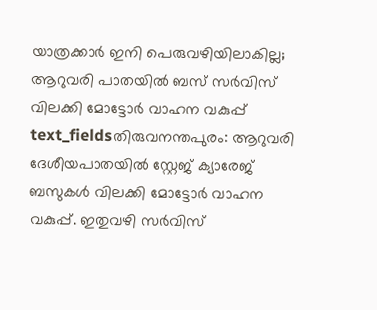യാത്രക്കാർ ഇനി പെരുവഴിയിലാകില്ല; ആറുവരി പാതയിൽ ബസ് സർവിസ് വിലക്കി മോട്ടോർ വാഹന വകുപ്പ്
text_fieldsതിരുവനന്തപുരം: ആറുവരി ദേശീയപാതയിൽ സ്റ്റേജ് ക്യാരേജ് ബസുകൾ വിലക്കി മോട്ടോർ വാഹന വകുപ്പ്. ഇതുവഴി സർവിസ്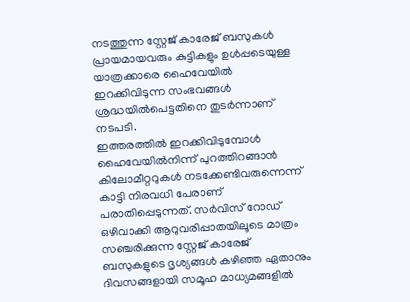നടത്തുന്ന സ്റ്റേജ് കാരേജ് ബസുകൾ പ്രായമായവരും കുട്ടികളും ഉൾപ്പടെയുള്ള യാത്രക്കാരെ ഹൈവേയിൽ ഇറക്കിവിടുന്ന സംഭവങ്ങൾ ശ്രദ്ധയിൽപെട്ടതിനെ തുടർന്നാണ് നടപടി.
ഇത്തരത്തിൽ ഇറക്കിവിടുമ്പോൾ ഹൈവേയിൽനിന്ന് പുറത്തിറങ്ങാൻ കിലോമീറ്ററുകൾ നടക്കേണ്ടിവരുന്നെന്ന് കാട്ടി നിരവധി പേരാണ് പരാതിപ്പെടുന്നത്. സർവിസ് റോഡ് ഒഴിവാക്കി ആറുവരിപ്പാതയിലൂടെ മാത്രം സഞ്ചരിക്കുന്ന സ്റ്റേജ് കാരേജ് ബസുകളുടെ ദൃശ്യങ്ങൾ കഴിഞ്ഞ ഏതാനും ദിവസങ്ങളായി സമൂഹ മാധ്യമങ്ങളിൽ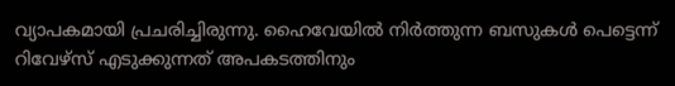വ്യാപകമായി പ്രചരിച്ചിരുന്നു. ഹൈവേയിൽ നിർത്തുന്ന ബസുകൾ പെട്ടെന്ന് റിവേഴ്സ് എടുക്കുന്നത് അപകടത്തിനും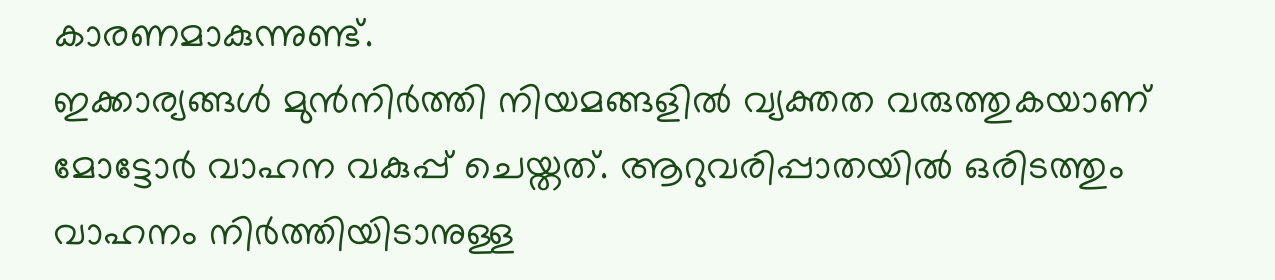കാരണമാകുന്നുണ്ട്.
ഇക്കാര്യങ്ങൾ മുൻനിർത്തി നിയമങ്ങളിൽ വ്യക്തത വരുത്തുകയാണ് മോട്ടോർ വാഹന വകുപ്പ് ചെയ്തത്. ആറുവരിപ്പാതയിൽ ഒരിടത്തും വാഹനം നിർത്തിയിടാനുള്ള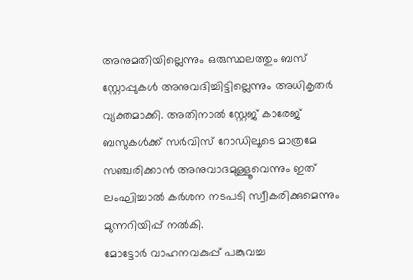അനുമതിയില്ലെന്നും ഒരുസ്ഥലത്തും ബസ് സ്റ്റോപ്പുകൾ അനുവദിച്ചിട്ടില്ലെന്നും അധികൃതർ വ്യക്തമാക്കി. അതിനാൽ സ്റ്റേജ് കാരേജ് ബസുകൾക്ക് സർവിസ് റോഡിലൂടെ മാത്രമേ സഞ്ചരിക്കാൻ അനുവാദമുള്ളൂവെന്നും ഇത് ലംഘിച്ചാൽ കർശന നടപടി സ്വീകരിക്കുമെന്നും മുന്നറിയിപ്പ് നൽകി.
മോട്ടോർ വാഹനവകുപ്പ് പങ്കുവച്ച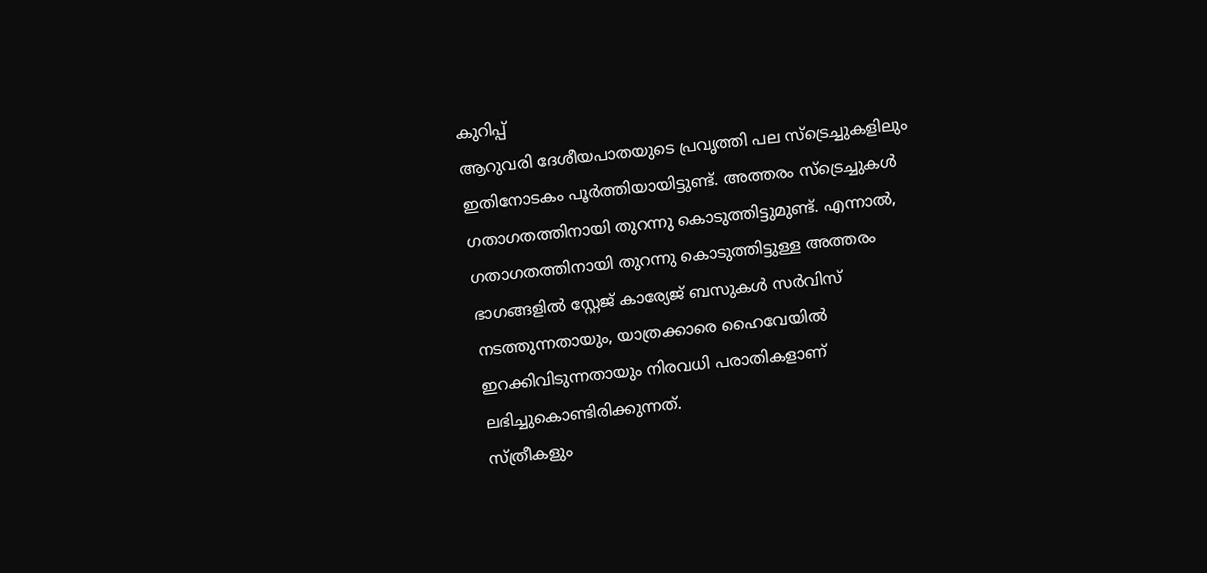കുറിപ്പ്
ആറുവരി ദേശീയപാതയുടെ പ്രവൃത്തി പല സ്ട്രെച്ചുകളിലും ഇതിനോടകം പൂർത്തിയായിട്ടുണ്ട്. അത്തരം സ്ട്രെച്ചുകൾ ഗതാഗതത്തിനായി തുറന്നു കൊടുത്തിട്ടുമുണ്ട്. എന്നാൽ, ഗതാഗതത്തിനായി തുറന്നു കൊടുത്തിട്ടുള്ള അത്തരം ഭാഗങ്ങളിൽ സ്റ്റേജ് കാര്യേജ് ബസുകൾ സർവിസ് നടത്തുന്നതായും, യാത്രക്കാരെ ഹൈവേയിൽ ഇറക്കിവിടുന്നതായും നിരവധി പരാതികളാണ് ലഭിച്ചുകൊണ്ടിരിക്കുന്നത്.
സ്ത്രീകളും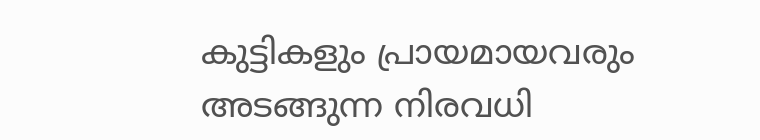കുട്ടികളും പ്രായമായവരും അടങ്ങുന്ന നിരവധി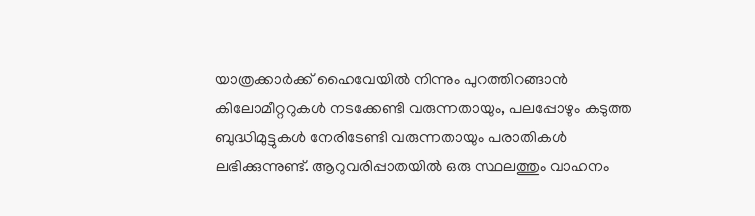യാത്രക്കാർക്ക് ഹൈവേയിൽ നിന്നും പുറത്തിറങ്ങാൻ കിലോമീറ്ററുകൾ നടക്കേണ്ടി വരുന്നതായും, പലപ്പോഴും കടുത്ത ബുദ്ധിമുട്ടുകൾ നേരിടേണ്ടി വരുന്നതായും പരാതികൾ ലഭിക്കുന്നുണ്ട്. ആറുവരിപ്പാതയിൽ ഒരു സ്ഥലത്തും വാഹനം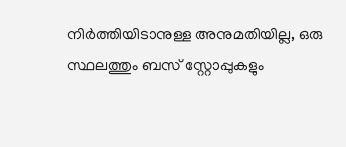നിർത്തിയിടാനുള്ള അനുമതിയില്ല, ഒരു സ്ഥലത്തും ബസ് സ്റ്റോപ്പുകളും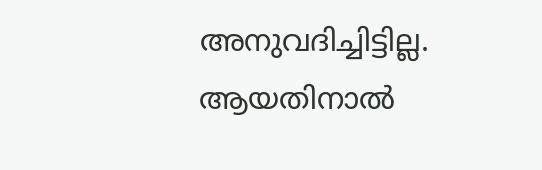അനുവദിച്ചിട്ടില്ല.
ആയതിനാൽ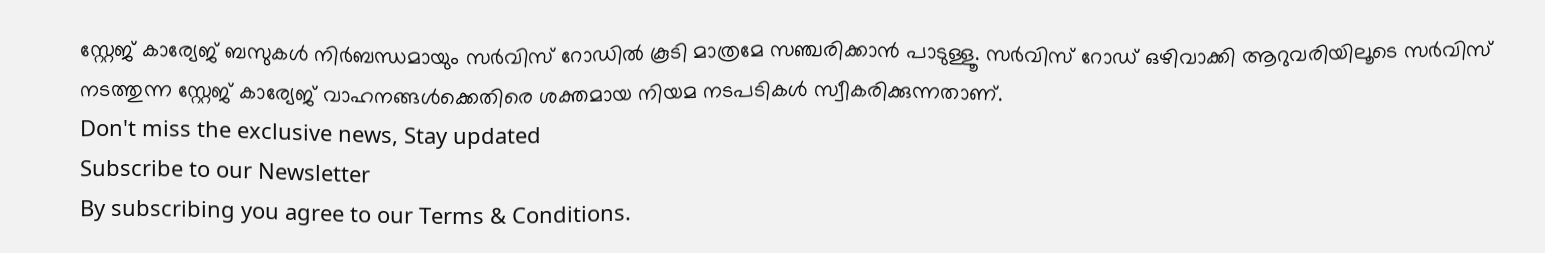സ്റ്റേജ് കാര്യേജ് ബസുകൾ നിർബന്ധമായും സർവിസ് റോഡിൽ കൂടി മാത്രമേ സഞ്ചരിക്കാൻ പാടുള്ളൂ. സർവിസ് റോഡ് ഒഴിവാക്കി ആറുവരിയിലൂടെ സർവിസ് നടത്തുന്ന സ്റ്റേജ് കാര്യേജ് വാഹനങ്ങൾക്കെതിരെ ശക്തമായ നിയമ നടപടികൾ സ്വീകരിക്കുന്നതാണ്.
Don't miss the exclusive news, Stay updated
Subscribe to our Newsletter
By subscribing you agree to our Terms & Conditions.